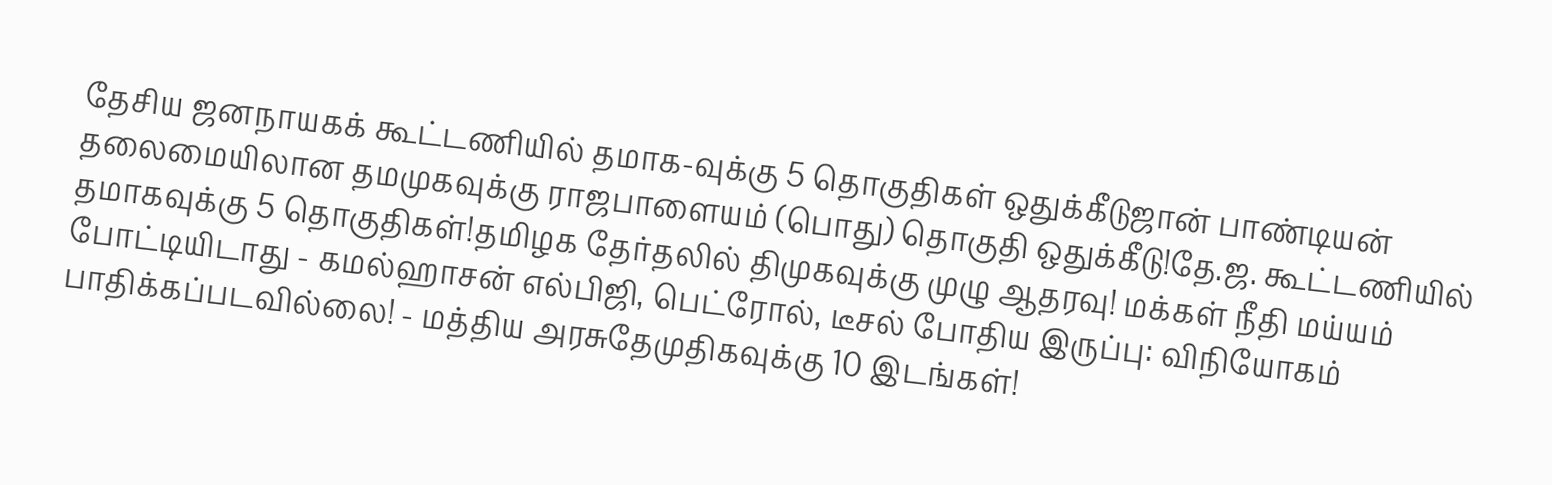தேசிய ஜனநாயகக் கூட்டணியில் தமாக-வுக்கு 5 தொகுதிகள் ஒதுக்கீடுஜான் பாண்டியன் தலைமையிலான தமமுகவுக்கு ராஜபாளையம் (பொது) தொகுதி ஒதுக்கீடு!தே.ஜ. கூட்டணியில் தமாகவுக்கு 5 தொகுதிகள்!தமிழக தேர்தலில் திமுகவுக்கு முழு ஆதரவு! மக்கள் நீதி மய்யம் போட்டியிடாது - கமல்ஹாசன் எல்பிஜி, பெட்ரோல், டீசல் போதிய இருப்பு: விநியோகம் பாதிக்கப்படவில்லை! - மத்திய அரசுதேமுதிகவுக்கு 10 இடங்கள்!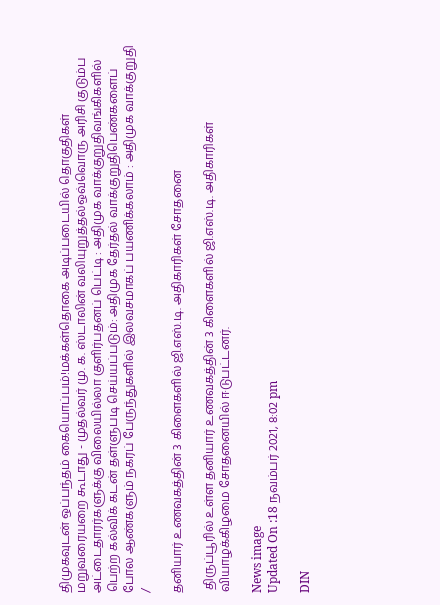திமுகவுடன் ஒப்பந்தம் கையொப்பம்!மக்கள்தொகை அடிப்படையில் தொகுதிகள் மறுவரையறை கூடாது - முதல்வர் மு. க. ஸ்டாலின் வலியுறுத்தல்ஒவ்வொரு அரிசி குடும்ப அட்டைதாரர்களுக்கு விலையில்லா குளிர்பதனப் பெட்டி : அதிமுக வாக்குறுதிவங்கிகளில் பெற்ற கல்விக் கடன் தள்ளுபடி செய்யப்படும்: அதிமுக தேர்தல் வாக்குறுதிபெண்களைப் போல ஆண்களும் நகரப் பேருந்துகளில் இலவசமாகப் பயணிக்கலாம் : அதிமுக வாக்குறுதி
/

தனியார் உணவகத்தின் 3 கிளைகளில் ஜி.எஸ்.டி. அதிகாரிகள் சோதனை

 திருப்பூரில் உள்ள தனியார் உணவகத்தின் 3 கிளைகளில் ஜி.எஸ்.டி. அதிகாரிகள் வியாழக்கிழமை சோதனையில் ஈடுபட்டனர்.

News image
Updated On :18 நவம்பர் 2021, 8:02 pm

DIN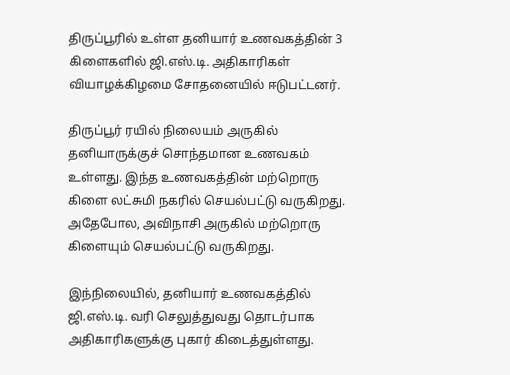திருப்பூரில் உள்ள தனியார் உணவகத்தின் 3 கிளைகளில் ஜி.எஸ்.டி. அதிகாரிகள் வியாழக்கிழமை சோதனையில் ஈடுபட்டனர்.

திருப்பூர் ரயில் நிலையம் அருகில் தனியாருக்குச் சொந்தமான உணவகம் உள்ளது. இந்த உணவகத்தின் மற்றொரு கிளை லட்சுமி நகரில் செயல்பட்டு வருகிறது. அதேபோல, அவிநாசி அருகில் மற்றொரு கிளையும் செயல்பட்டு வருகிறது.

இந்நிலையில், தனியார் உணவகத்தில் ஜி.எஸ்.டி. வரி செலுத்துவது தொடர்பாக அதிகாரிகளுக்கு புகார் கிடைத்துள்ளது.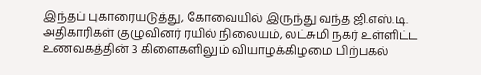இந்தப் புகாரையடுத்து, கோவையில் இருந்து வந்த ஜி.எஸ்.டி. அதிகாரிகள் குழுவினர் ரயில் நிலையம், லட்சுமி நகர் உள்ளிட்ட உணவகத்தின் 3 கிளைகளிலும் வியாழக்கிழமை பிற்பகல்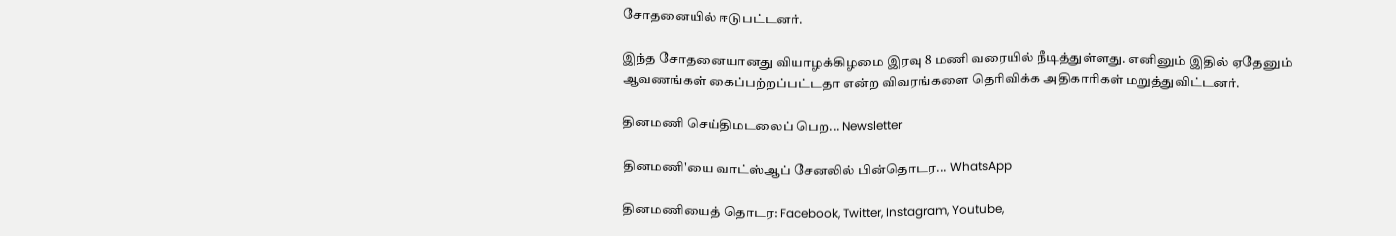சோதனையில் ஈடுபட்டனர்.

இந்த சோதனையானது வியாழக்கிழமை இரவு 8 மணி வரையில் நீடித்துள்ளது. எனினும் இதில் ஏதேனும் ஆவணங்கள் கைப்பற்றப்பட்டதா என்ற விவரங்களை தெரிவிக்க அதிகாரிகள் மறுத்துவிட்டனர்.

தினமணி செய்திமடலைப் பெற... Newsletter

தினமணி'யை வாட்ஸ்ஆப் சேனலில் பின்தொடர... WhatsApp

தினமணியைத் தொடர: Facebook, Twitter, Instagram, Youtube,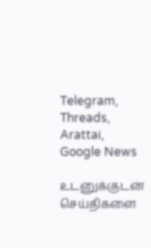Telegram, Threads, Arattai, Google News

உடனுக்குடன் செய்திகளை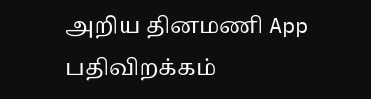அறிய தினமணி App பதிவிறக்கம்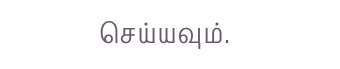செய்யவும்.